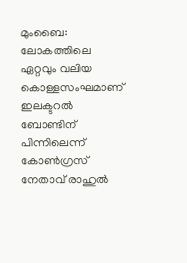മുംബൈ: ലോകത്തിലെ ഏറ്റവും വലിയ കൊള്ളസംഘമാണ് ഇലക്ടറൽ ബോണ്ടിന് പിന്നിലെന്ന് കോൺഗ്രസ് നേതാവ് രാഹുൽ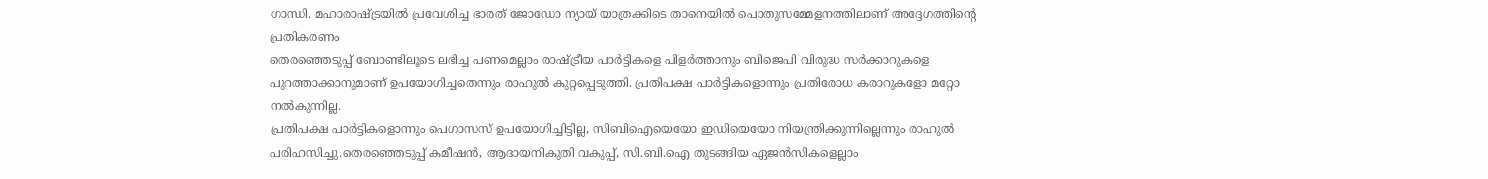ഗാന്ധി. മഹാരാഷ്ട്രയിൽ പ്രവേശിച്ച ഭാരത് ജോഡോ ന്യായ് യാത്രക്കിടെ താനെയിൽ പൊതുസമ്മേളനത്തിലാണ് അദ്ദേഗത്തിൻ്റെ പ്രതികരണം
തെരഞ്ഞെടുപ്പ് ബോണ്ടിലൂടെ ലഭിച്ച പണമെല്ലാം രാഷ്ട്രീയ പാർട്ടികളെ പിളർത്താനും ബിജെപി വിരുദ്ധ സർക്കാറുകളെ പുറത്താക്കാനുമാണ് ഉപയോഗിച്ചതെന്നും രാഹുൽ കുറ്റപ്പെടുത്തി. പ്രതിപക്ഷ പാർട്ടികളൊന്നും പ്രതിരോധ കരാറുകളോ മറ്റോ നൽകുന്നില്ല.
പ്രതിപക്ഷ പാർട്ടികളൊന്നും പെഗാസസ് ഉപയോഗിച്ചിട്ടില്ല, സിബിഐയെയോ ഇഡിയെയോ നിയന്ത്രിക്കുന്നില്ലെന്നും രാഹുൽ പരിഹസിച്ചു.തെരഞ്ഞെടുപ്പ് കമീഷൻ, ആദായനികുതി വകുപ്പ്, സി.ബി.ഐ തുടങ്ങിയ ഏജൻസികളെല്ലാം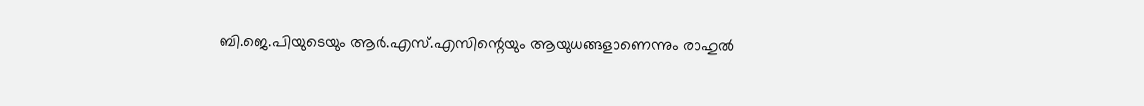ബി.ജെ.പിയുടെയും ആർ.എസ്.എസിന്റെയും ആയുധങ്ങളാണെന്നും രാഹുൽ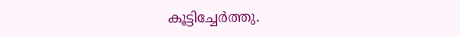കൂട്ടിച്ചേർത്തു.